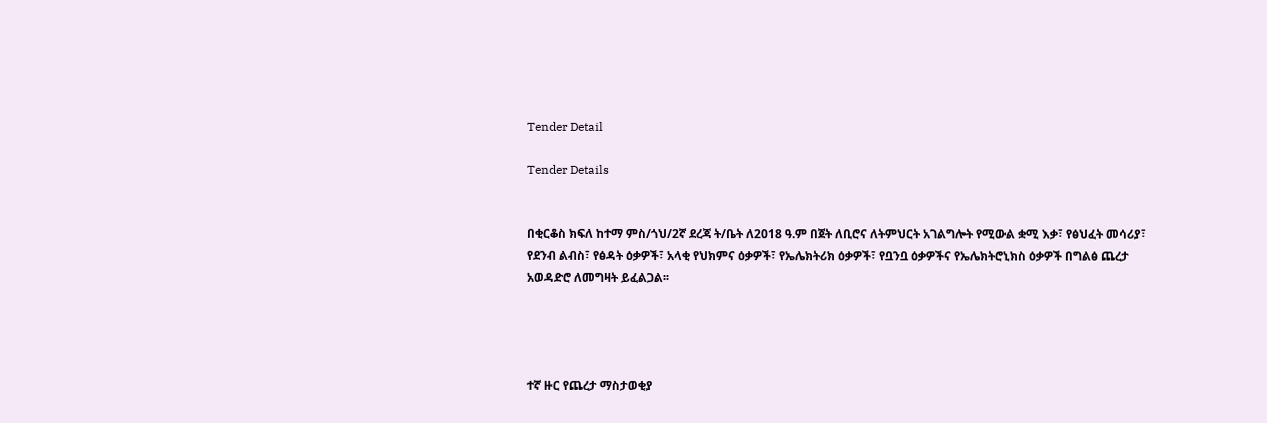Tender Detail

Tender Details


በቂርቆስ ክፍለ ከተማ ምስ/ጎህ/2ኛ ደረጃ ት/ቤት ለ2018 ዓ.ም በጀት ለቢሮና ለትምህርት አገልግሎት የሚውል ቋሚ እቃ፣ የፅህፈት መሳሪያ፣ የደንብ ልብስ፣ የፅዳት ዕቃዎች፣ አላቂ የህክምና ዕቃዎች፣ የኤሌክትሪክ ዕቃዎች፣ የቧንቧ ዕቃዎችና የኤሌክትሮኒክስ ዕቃዎች በግልፅ ጨረታ አወዳድሮ ለመግዛት ይፈልጋል፡፡




ተኛ ዙር የጨረታ ማስታወቂያ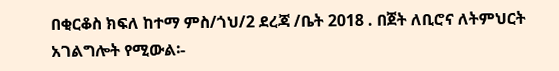በቂርቆስ ክፍለ ከተማ ምስ/ጎህ/2 ደረጃ /ቤት 2018 . በጀት ለቢሮና ለትምህርት አገልግሎት የሚውል፡-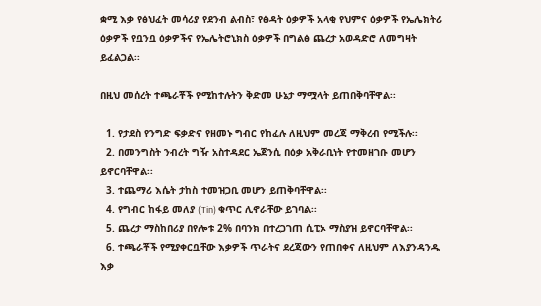ቋሚ እቃ የፅህፈት መሳሪያ የደንብ ልብስ፣ የፅዳት ዕቃዎች አላቂ የህምና ዕቃዎች የኤሌክትሪ ዕቃዎች የቧንቧ ዕቃዎችና የኤሌትሮኒክስ ዕቃዎች በግልፅ ጨረታ አወዳድሮ ለመግዛት ይፈልጋል፡፡

በዚህ መሰረት ተጫራቾች የሚከተሉትን ቅድመ ሁኔታ ማሟላት ይጠበቅባቸዋል፡፡

  1. የታደስ የንግድ ፍቃድና የዘመኑ ግብር የከፈሉ ለዚህም መረጃ ማቅረብ የሚችሉ፡፡
  2. በመንግስት ንብረት ግዥ አስተዳደር ኤጀንሲ በዕቃ አቅራቢነት የተመዘገቡ መሆን ይኖርባቸዋል፡፡
  3. ተጨማሪ እሴት ታከስ ተመዝጋቢ መሆን ይጠቅባቸዋል፡፡
  4. የግብር ከፋይ መለያ (Tin) ቁጥር ሊኖራቸው ይገባል፡፡
  5. ጨረታ ማስከበሪያ በየሎቱ 2% በባንክ በተረጋገጠ ሲፒኦ ማስያዝ ይኖርባቸዋል፡፡
  6. ተጫራቾች የሚያቀርቧቸው እቃዎች ጥራትና ደረጃውን የጠበቀና ለዚህም ለእያንዳንዱ እቃ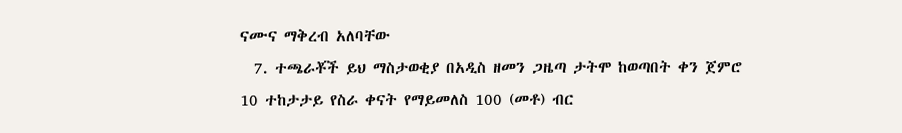ናሙና ማቅረብ አለባቸው
  7. ተጫራቾች ይህ ማስታወቂያ በአዲስ ዘመን ጋዜጣ ታትሞ ከወጣበት ቀን ጀምሮ 10 ተከታታይ የስራ ቀናት የማይመለስ 100 (መቶ) ብር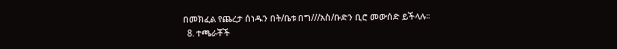በመክፈል የጨረታ ሰነዱን በት/ቤቱ በግ///አስ/ቡድን ቢሮ መውሰድ ይችላሉ፡፡
  8. ተጫራቾች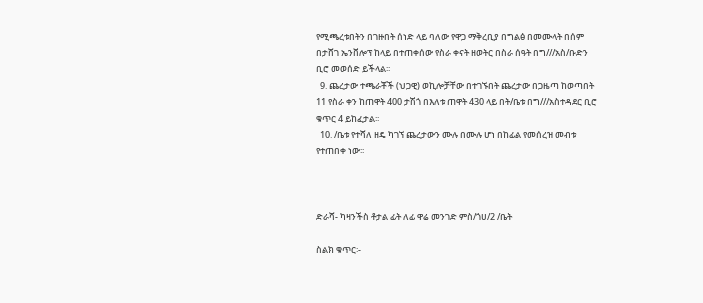የሚጫረቱበትን በገዙበት ሰነድ ላይ ባለው የዋጋ ማቅረቢያ በግልፅ በመሙላት በሰም በታሸገ ኤንቨሎፕ ከላይ በተጠቀሰው የስራ ቀናት ዘወትር በስራ ሰዓት በግ///አስ/ቡድን ቢሮ መወሰድ ይችላል፡፡
  9. ጨረታው ተጫራቾች (ህጋዊ) ወኪሎቻቸው በተገኙበት ጨረታው በጋዜጣ ከወጣበት 11 የስራ ቀን ከጠዋት 400 ታሽጎ በእለቱ ጠዋት 430 ላይ በት/ቤቱ በግ///አስተዳደር ቢሮ ቁጥር 4 ይከፈታል፡፡
  10. /ቤቱ የተሻለ ዘዴ ካገኘ ጨረታውን ሙሉ በሙሉ ሆነ በከፊል የመሰረዝ መብቱ የተጠበቀ ነው፡፡



ድራሻ- ካዛንችስ ቶታል ፊት ለፊ ዋሬ መንገድ ምስ/ጎሀ/2 /ቤት

ስልክ ቁጥር፡-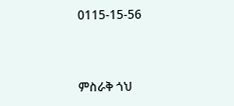0115-15-56



ምስራቅ ጎህ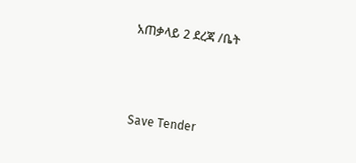አጠቃላይ 2 ደረጃ /ቤት



Save Tender